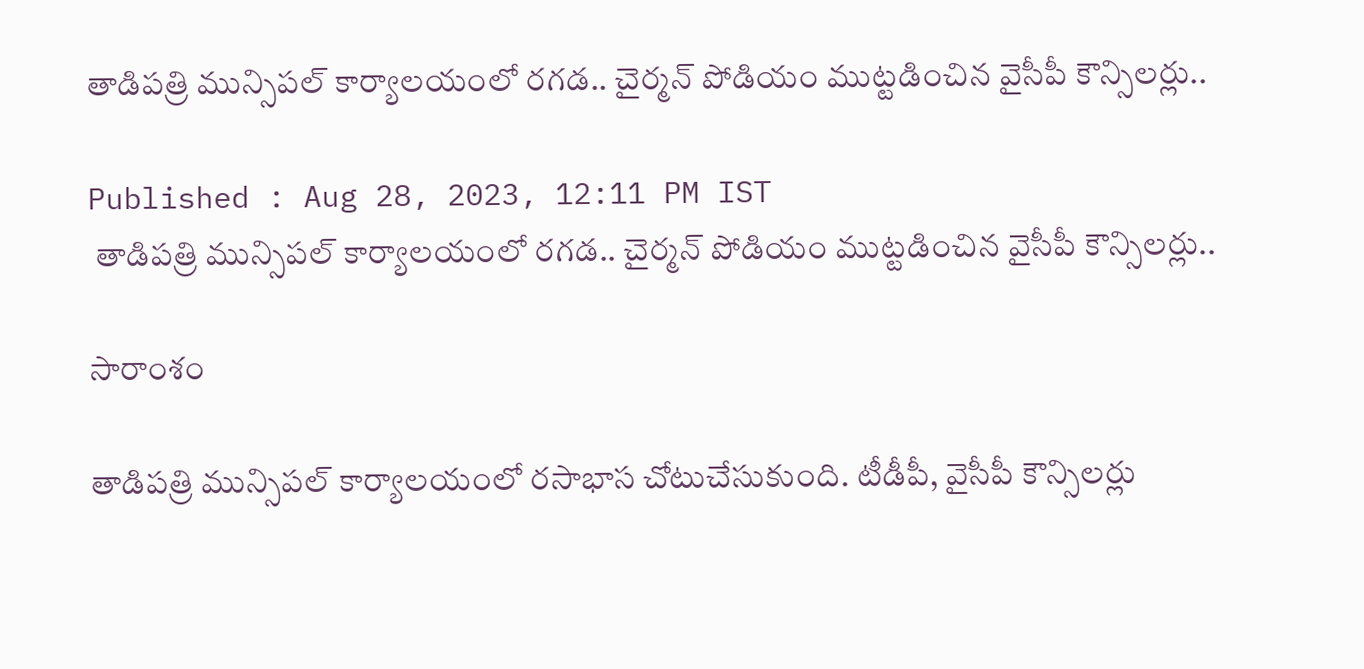తాడిపత్రి మున్సిపల్ కార్యాలయంలో రగడ.. చైర్మన్ పోడియం ముట్టడించిన వైసీపీ కౌన్సిలర్లు..

Published : Aug 28, 2023, 12:11 PM IST
 తాడిపత్రి మున్సిపల్ కార్యాలయంలో రగడ.. చైర్మన్ పోడియం ముట్టడించిన వైసీపీ కౌన్సిలర్లు..

సారాంశం

తాడిపత్రి మున్సిపల్ కార్యాలయంలో రసాభాస చోటుచేసుకుంది. టీడీపీ, వైసీపీ కౌన్సిలర్లు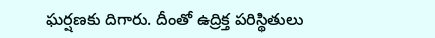ఘర్షణకు దిగారు. దీంతో ఉద్రిక్త పరిస్థితులు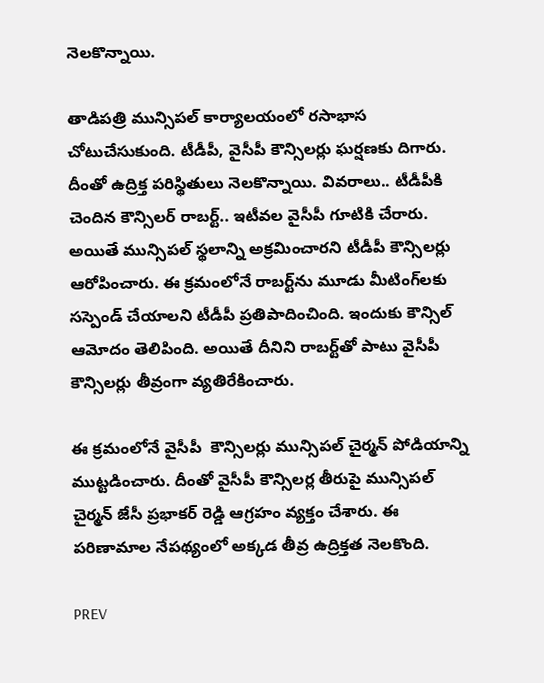నెలకొన్నాయి.

తాడిపత్రి మున్సిపల్ కార్యాలయంలో రసాభాస చోటుచేసుకుంది. టీడీపీ, వైసీపీ కౌన్సిలర్లు ఘర్షణకు దిగారు. దీంతో ఉద్రిక్త పరిస్థితులు నెలకొన్నాయి. వివరాలు.. టీడీపీకి చెందిన కౌన్సిలర్ రాబర్ట్.. ఇటీవల వైసీపీ గూటికి చేరారు. అయితే మున్సిపల్ స్థలాన్ని అక్రమించారని టీడీపీ కౌన్సిలర్లు ఆరోపించారు. ఈ క్రమంలోనే రాబర్ట్‌ను మూడు మీటింగ్‌లకు సస్పెండ్ చేయాలని టీడీపీ ప్రతిపాదించింది. ఇందుకు కౌన్సిల్ ఆమోదం తెలిపింది. అయితే దీనిని రాబర్ట్‌తో పాటు వైసీపీ కౌన్సిలర్లు తీవ్రంగా వ్యతిరేకించారు.

ఈ క్రమంలోనే వైసీపీ  కౌన్సిలర్లు మున్సిపల్ చైర్మన్ పోడియాన్ని ముట్టడించారు. దీంతో వైసీపీ కౌన్సిలర్ల తీరుపై మున్సిపల్ చైర్మన్ జేసీ ప్రభాకర్ రెడ్డి ఆగ్రహం వ్యక్తం చేశారు. ఈ పరిణామాల నేపథ్యంలో అక్కడ తీవ్ర ఉద్రిక్తత నెలకొంది.

PREV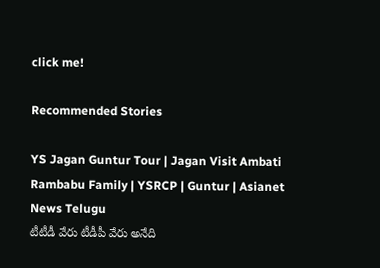click me!

Recommended Stories

YS Jagan Guntur Tour | Jagan Visit Ambati Rambabu Family | YSRCP | Guntur | Asianet News Telugu
టీటీడీ వేరు టీడీపీ వేరు అనేది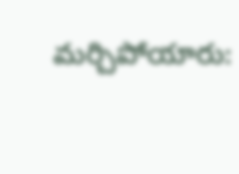మర్చిపోయారు: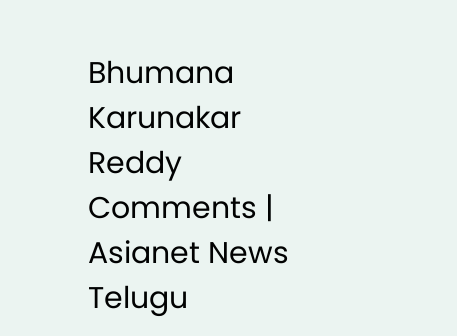Bhumana Karunakar Reddy Comments | Asianet News Telugu